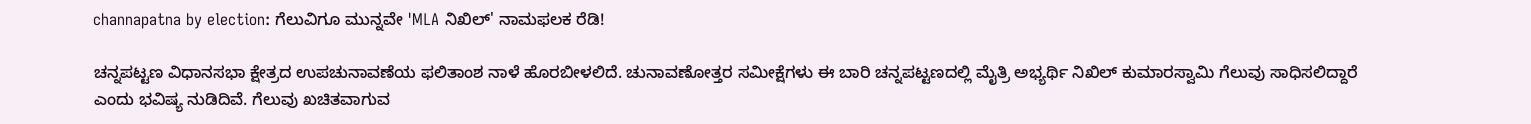channapatna by election: ಗೆಲುವಿಗೂ ಮುನ್ನವೇ 'MLA ನಿಖಿಲ್‌' ನಾಮಫಲಕ ರೆಡಿ!

ಚನ್ನಪಟ್ಟಣ ವಿಧಾನಸಭಾ ಕ್ಷೇತ್ರದ ಉಪಚುನಾವಣೆಯ ಫಲಿತಾಂಶ ನಾಳೆ ಹೊರಬೀಳಲಿದೆ. ಚುನಾವಣೋತ್ತರ ಸಮೀಕ್ಷೆಗಳು ಈ ಬಾರಿ ಚನ್ನಪಟ್ಟಣದಲ್ಲಿ ಮೈತ್ರಿ ಅಭ್ಯರ್ಥಿ ನಿಖಿಲ್‌ ಕುಮಾರಸ್ವಾಮಿ ಗೆಲುವು ಸಾಧಿಸಲಿದ್ದಾರೆ ಎಂದು ಭವಿಷ್ಯ ನುಡಿದಿವೆ. ಗೆಲುವು ಖಚಿತವಾಗುವ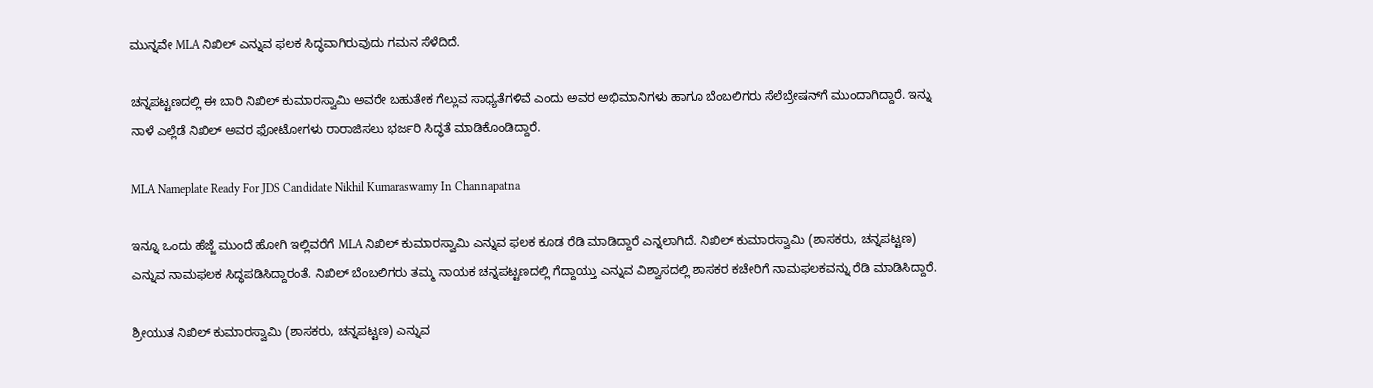ಮುನ್ನವೇ MLA ನಿಖಿಲ್‌ ಎನ್ನುವ ಫಲಕ ಸಿದ್ಧವಾಗಿರುವುದು ಗಮನ ಸೆಳೆದಿದೆ.

ಚನ್ನಪಟ್ಟಣದಲ್ಲಿ ಈ ಬಾರಿ ನಿಖಿಲ್‌ ಕುಮಾರಸ್ವಾಮಿ ಅವರೇ ಬಹುತೇಕ ಗೆಲ್ಲುವ ಸಾಧ್ಯತೆಗಳಿವೆ ಎಂದು ಅವರ ಅಭಿಮಾನಿಗಳು ಹಾಗೂ ಬೆಂಬಲಿಗರು ಸೆಲೆಬ್ರೇಷನ್‌ಗೆ ಮುಂದಾಗಿದ್ದಾರೆ. ಇನ್ನು ನಾಳೆ ಎಲ್ಲೆಡೆ ನಿಖಿಲ್‌ ಅವರ ಫೋಟೋಗಳು ರಾರಾಜಿಸಲು ಭರ್ಜರಿ ಸಿದ್ಧತೆ ಮಾಡಿಕೊಂಡಿದ್ದಾರೆ.

MLA Nameplate Ready For JDS Candidate Nikhil Kumaraswamy In Channapatna

ಇನ್ನೂ ಒಂದು ಹೆಜ್ಜೆ ಮುಂದೆ ಹೋಗಿ ಇಲ್ಲಿವರೆಗೆ MLA ನಿಖಿಲ್‌ ಕುಮಾರಸ್ವಾಮಿ ಎನ್ನುವ ಫಲಕ ಕೂಡ ರೆಡಿ ಮಾಡಿದ್ದಾರೆ ಎನ್ನಲಾಗಿದೆ. ನಿಖಿಲ್‌ ಕುಮಾರಸ್ವಾಮಿ (ಶಾಸಕರು, ಚನ್ನಪಟ್ಟಣ) ಎನ್ನುವ ನಾಮಫಲಕ ಸಿದ್ಧಪಡಿಸಿದ್ದಾರಂತೆ. ನಿಖಿಲ್‌ ಬೆಂಬಲಿಗರು ತಮ್ಮ ನಾಯಕ ಚನ್ನಪಟ್ಟಣದಲ್ಲಿ ಗೆದ್ದಾಯ್ತು ಎನ್ನುವ ವಿಶ್ವಾಸದಲ್ಲಿ ಶಾಸಕರ ಕಚೇರಿಗೆ ನಾಮಫಲಕವನ್ನು ರೆಡಿ ಮಾಡಿಸಿದ್ದಾರೆ.

ಶ್ರೀಯುತ ನಿಖಿಲ್ ಕುಮಾರಸ್ವಾಮಿ (ಶಾಸಕರು, ಚನ್ನಪಟ್ಟಣ) ಎನ್ನುವ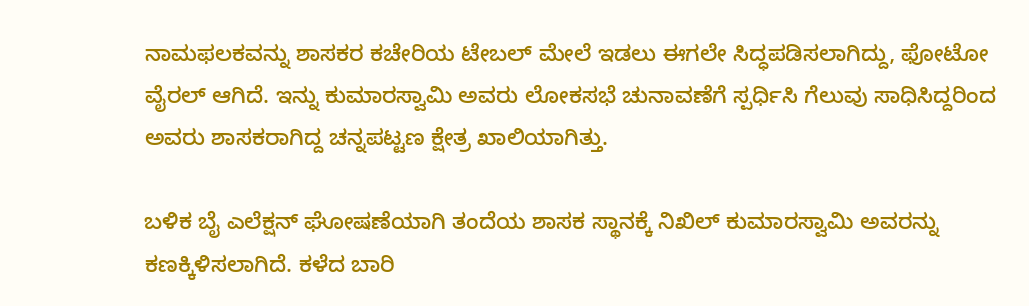ನಾಮಫಲಕವನ್ನು ಶಾಸಕರ ಕಚೇರಿಯ ಟೇಬಲ್‌ ಮೇಲೆ ಇಡಲು ಈಗಲೇ ಸಿದ್ಧಪಡಿಸಲಾಗಿದ್ದು, ಫೋಟೋ ವೈರಲ್‌ ಆಗಿದೆ. ಇನ್ನು ಕುಮಾರಸ್ವಾಮಿ ಅವರು ಲೋಕಸಭೆ ಚುನಾವಣೆಗೆ ಸ್ಪರ್ಧಿಸಿ ಗೆಲುವು ಸಾಧಿಸಿದ್ದರಿಂದ ಅವರು ಶಾಸಕರಾಗಿದ್ದ ಚನ್ನಪಟ್ಟಣ ಕ್ಷೇತ್ರ ಖಾಲಿಯಾಗಿತ್ತು.

ಬಳಿಕ ಬೈ ಎಲೆಕ್ಷನ್‌ ಘೋಷಣೆಯಾಗಿ ತಂದೆಯ ಶಾಸಕ ಸ್ಥಾನಕ್ಕೆ ನಿಖಿಲ್‌ ಕುಮಾರಸ್ವಾಮಿ ಅವರನ್ನು ಕಣಕ್ಕಿಳಿಸಲಾಗಿದೆ. ಕಳೆದ ಬಾರಿ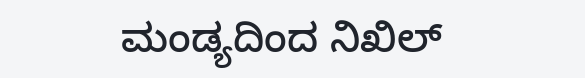ಮಂಡ್ಯದಿಂದ ನಿಖಿಲ್‌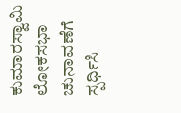ಕುಮಾರಸ್ವಾಮಿ ಲೋಕಸಭಾ ಚುನಾವಣೆಗೆ ಸ್ಪರ್ಧಿಸಿ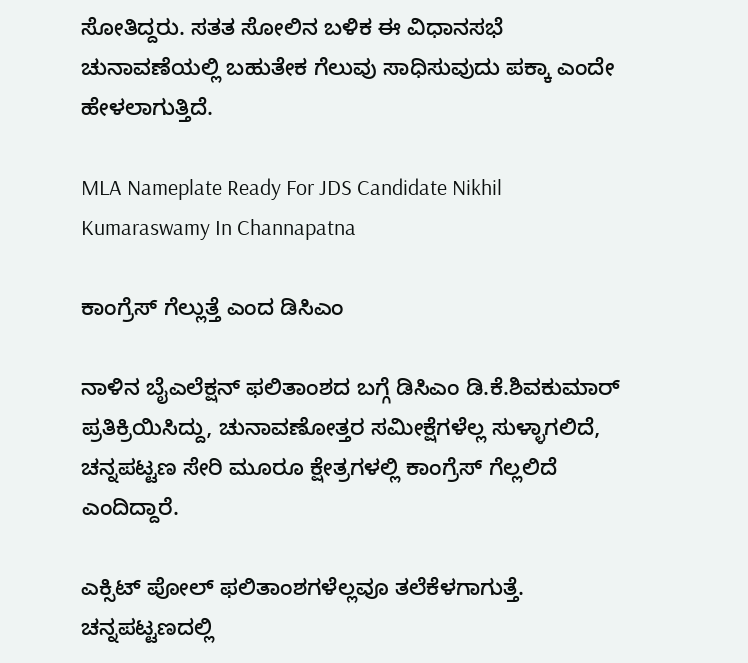ಸೋತಿದ್ದರು. ಸತತ ಸೋಲಿನ ಬಳಿಕ ಈ ವಿಧಾನಸಭೆ ಚುನಾವಣೆಯಲ್ಲಿ ಬಹುತೇಕ ಗೆಲುವು ಸಾಧಿಸುವುದು ಪಕ್ಕಾ ಎಂದೇ ಹೇಳಲಾಗುತ್ತಿದೆ.

MLA Nameplate Ready For JDS Candidate Nikhil Kumaraswamy In Channapatna

ಕಾಂಗ್ರೆಸ್‌ ಗೆಲ್ಲುತ್ತೆ ಎಂದ ಡಿಸಿಎಂ

ನಾಳಿನ ಬೈಎಲೆಕ್ಷನ್‌ ಫಲಿತಾಂಶದ ಬಗ್ಗೆ ಡಿಸಿಎಂ ಡಿ.ಕೆ.ಶಿವಕುಮಾರ್‌ ಪ್ರತಿಕ್ರಿಯಿಸಿದ್ದು, ಚುನಾವಣೋತ್ತರ ಸಮೀಕ್ಷೆಗಳೆಲ್ಲ ಸುಳ್ಳಾಗಲಿದೆ, ಚನ್ನಪಟ್ಟಣ ಸೇರಿ ಮೂರೂ ಕ್ಷೇತ್ರಗಳಲ್ಲಿ ಕಾಂಗ್ರೆಸ್‌ ಗೆಲ್ಲಲಿದೆ ಎಂದಿದ್ದಾರೆ.

ಎಕ್ಸಿಟ್ ಪೋಲ್ ಫಲಿತಾಂಶಗಳೆಲ್ಲವೂ ತಲೆಕೆಳಗಾಗುತ್ತೆ. ಚನ್ನಪಟ್ಟಣದಲ್ಲಿ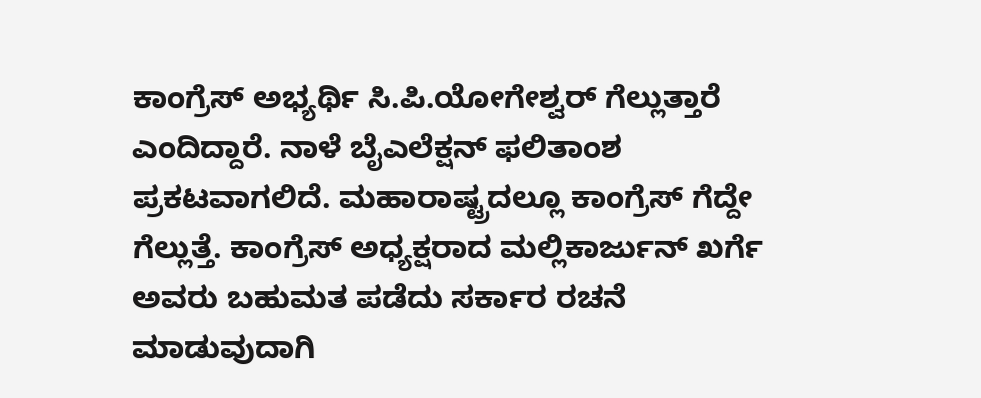ಕಾಂಗ್ರೆಸ್ ಅಭ್ಯರ್ಥಿ ಸಿ.ಪಿ.ಯೋಗೇಶ್ವರ್‌ ಗೆಲ್ಲುತ್ತಾರೆ ಎಂದಿದ್ದಾರೆ. ನಾಳೆ ಬೈಎಲೆಕ್ಷನ್‌ ಫಲಿತಾಂಶ ಪ್ರಕಟವಾಗಲಿದೆ. ಮಹಾರಾಷ್ಟ್ರದಲ್ಲೂ ಕಾಂಗ್ರೆಸ್‌ ಗೆದ್ದೇ ಗೆಲ್ಲುತ್ತೆ. ಕಾಂಗ್ರೆಸ್‌ ಅಧ್ಯಕ್ಷರಾದ ಮಲ್ಲಿಕಾರ್ಜುನ್ ಖರ್ಗೆ ಅವರು ಬಹುಮತ ಪಡೆದು ಸರ್ಕಾರ ರಚನೆ ಮಾಡುವುದಾಗಿ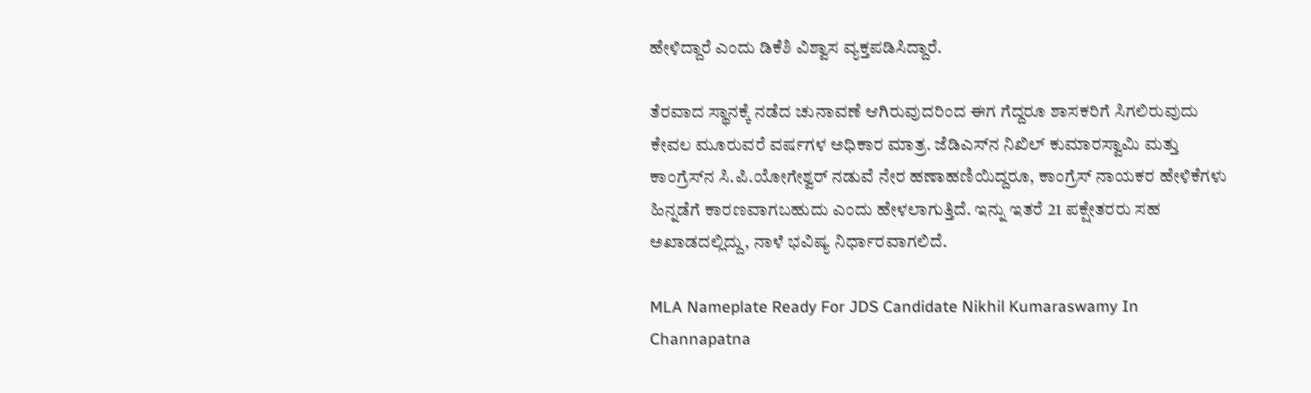ಹೇಳಿದ್ದಾರೆ ಎಂದು ಡಿಕೆಶಿ ವಿಶ್ವಾಸ ವ್ಯಕ್ತಪಡಿಸಿದ್ದಾರೆ.

ತೆರವಾದ ಸ್ಥಾನಕ್ಕೆ ನಡೆದ ಚುನಾವಣೆ ಆಗಿರುವುದರಿಂದ ಈಗ ಗೆದ್ದರೂ ಶಾಸಕರಿಗೆ ಸಿಗಲಿರುವುದು ಕೇವಲ ಮೂರುವರೆ ವರ್ಷಗಳ ಅಧಿಕಾರ ಮಾತ್ರ. ಜೆಡಿಎಸ್‌ನ ನಿಖಿಲ್ ಕುಮಾರಸ್ವಾಮಿ ಮತ್ತು ಕಾಂಗ್ರೆಸ್‌ನ ಸಿ.ಪಿ.ಯೋಗೇಶ್ವರ್ ನಡುವೆ ನೇರ ಹಣಾಹಣಿಯಿದ್ದರೂ, ಕಾಂಗ್ರೆಸ್‌ ನಾಯಕರ ಹೇಳಿಕೆಗಳು ಹಿನ್ನಡೆಗೆ ಕಾರಣವಾಗಬಹುದು ಎಂದು ಹೇಳಲಾಗುತ್ತಿದೆ. ಇನ್ನು ಇತರೆ 21 ಪಕ್ಷೇತರರು ಸಹ ಅಖಾಡದಲ್ಲಿದ್ದು, ನಾಳೆ ಭವಿಷ್ಯ ನಿರ್ಧಾರವಾಗಲಿದೆ.

MLA Nameplate Ready For JDS Candidate Nikhil Kumaraswamy In Channapatna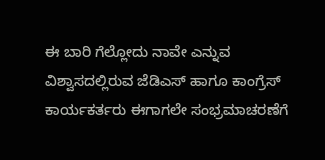ಈ ಬಾರಿ ಗೆಲ್ಲೋದು ನಾವೇ ಎನ್ನುವ ವಿಶ್ವಾಸದಲ್ಲಿರುವ ಜೆಡಿಎಸ್‌ ಹಾಗೂ ಕಾಂಗ್ರೆಸ್ ಕಾರ್ಯಕರ್ತರು ಈಗಾಗಲೇ ಸಂಭ್ರಮಾಚರಣೆಗೆ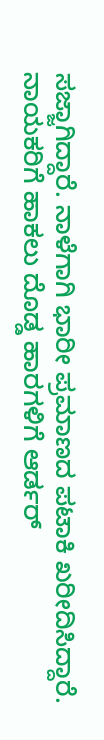ಸಜ್ಜಾಗಿದ್ದಾರೆ. ನಾಳೆಗಾಗಿ ಭಾರೀ ಪ್ರಮಾಣದ ಪಟಾಕಿ ಖರೀದಿಸಿದ್ದಾರೆ. ನಾಯಕರಿಗೆ ಹಾಕಲು ದೊಡ್ಡ ಹಾರಗಳಿಗೆ ಆರ್ಡರ್‌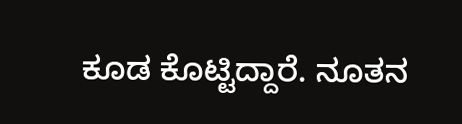ಕೂಡ ಕೊಟ್ಟಿದ್ದಾರೆ. ನೂತನ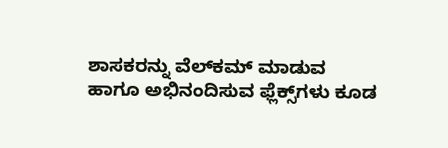ಶಾಸಕರನ್ನು ವೆಲ್‌ಕಮ್‌ ಮಾಡುವ ಹಾಗೂ ಅಭಿನಂದಿಸುವ ಫ್ಲೆಕ್ಸ್‌ಗಳು ಕೂಡ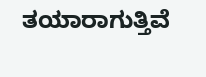ತಯಾರಾಗುತ್ತಿವೆ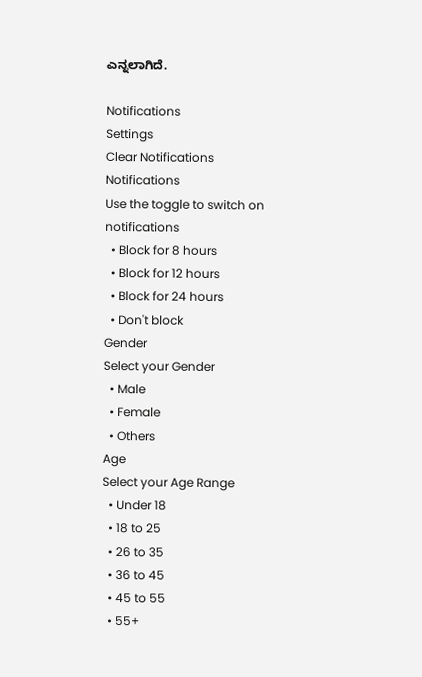ಎನ್ನಲಾಗಿದೆ.

Notifications
Settings
Clear Notifications
Notifications
Use the toggle to switch on notifications
  • Block for 8 hours
  • Block for 12 hours
  • Block for 24 hours
  • Don't block
Gender
Select your Gender
  • Male
  • Female
  • Others
Age
Select your Age Range
  • Under 18
  • 18 to 25
  • 26 to 35
  • 36 to 45
  • 45 to 55
  • 55+